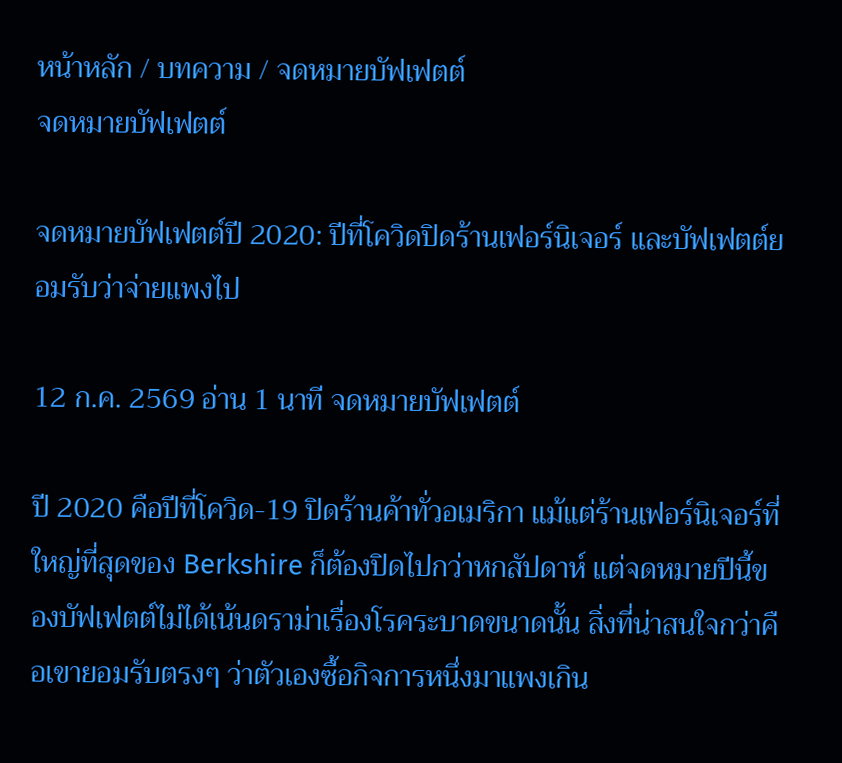หน้าหลัก / บทความ / จดหมายบัฟเฟตต์
จดหมายบัฟเฟตต์

จดหมายบัฟเฟตต์ปี 2020: ปีที่โควิดปิดร้านเฟอร์นิเจอร์ และบัฟเฟตต์ยอมรับว่าจ่ายแพงไป

12 ก.ค. 2569 อ่าน 1 นาที จดหมายบัฟเฟตต์

ปี 2020 คือปีที่โควิด-19 ปิดร้านค้าทั่วอเมริกา แม้แต่ร้านเฟอร์นิเจอร์ที่ใหญ่ที่สุดของ Berkshire ก็ต้องปิดไปกว่าหกสัปดาห์ แต่จดหมายปีนี้ของบัฟเฟตต์ไม่ได้เน้นดราม่าเรื่องโรคระบาดขนาดนั้น สิ่งที่น่าสนใจกว่าคือเขายอมรับตรงๆ ว่าตัวเองซื้อกิจการหนึ่งมาแพงเกิน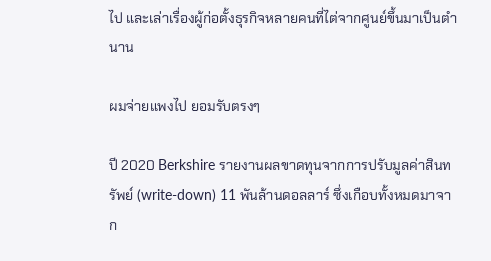ไป และเล่าเรื่องผู้ก่อตั้งธุรกิจหลายคนที่ไต่จากศูนย์ขึ้นมาเป็นตำนาน

ผมจ่ายแพงไป ยอมรับตรงๆ

ปี 2020 Berkshire รายงานผลขาดทุนจากการปรับมูลค่าสินทรัพย์ (write-down) 11 พันล้านดอลลาร์ ซึ่งเกือบทั้งหมดมาจาก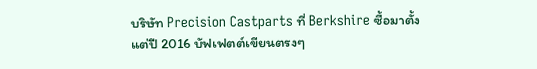บริษัท Precision Castparts ที่ Berkshire ซื้อมาตั้งแต่ปี 2016 บัฟเฟตต์เขียนตรงๆ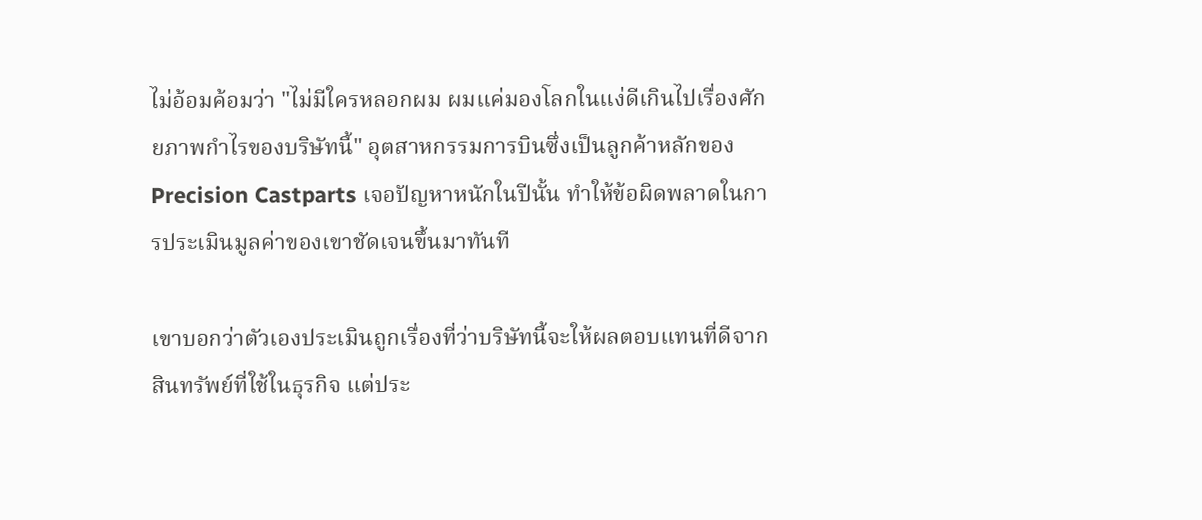ไม่อ้อมค้อมว่า "ไม่มีใครหลอกผม ผมแค่มองโลกในแง่ดีเกินไปเรื่องศักยภาพกำไรของบริษัทนี้" อุตสาหกรรมการบินซึ่งเป็นลูกค้าหลักของ Precision Castparts เจอปัญหาหนักในปีนั้น ทำให้ข้อผิดพลาดในการประเมินมูลค่าของเขาชัดเจนขึ้นมาทันที

เขาบอกว่าตัวเองประเมินถูกเรื่องที่ว่าบริษัทนี้จะให้ผลตอบแทนที่ดีจากสินทรัพย์ที่ใช้ในธุรกิจ แต่ประ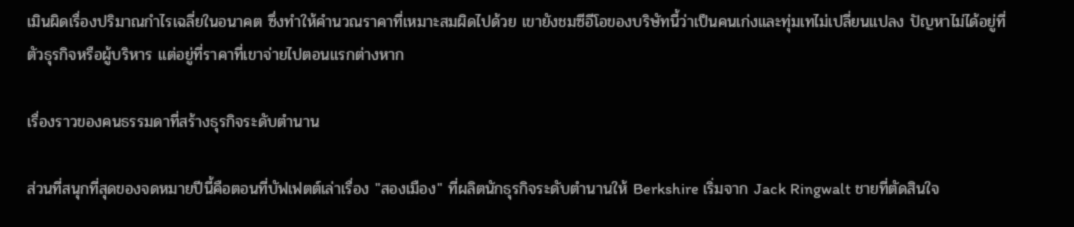เมินผิดเรื่องปริมาณกำไรเฉลี่ยในอนาคต ซึ่งทำให้คำนวณราคาที่เหมาะสมผิดไปด้วย เขายังชมซีอีโอของบริษัทนี้ว่าเป็นคนเก่งและทุ่มเทไม่เปลี่ยนแปลง ปัญหาไม่ได้อยู่ที่ตัวธุรกิจหรือผู้บริหาร แต่อยู่ที่ราคาที่เขาจ่ายไปตอนแรกต่างหาก

เรื่องราวของคนธรรมดาที่สร้างธุรกิจระดับตำนาน

ส่วนที่สนุกที่สุดของจดหมายปีนี้คือตอนที่บัฟเฟตต์เล่าเรื่อง "สองเมือง" ที่ผลิตนักธุรกิจระดับตำนานให้ Berkshire เริ่มจาก Jack Ringwalt ชายที่ตัดสินใจ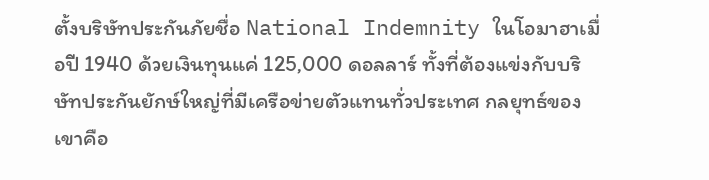ตั้งบริษัทประกันภัยชื่อ National Indemnity ในโอมาฮาเมื่อปี 1940 ด้วยเงินทุนแค่ 125,000 ดอลลาร์ ทั้งที่ต้องแข่งกับบริษัทประกันยักษ์ใหญ่ที่มีเครือข่ายตัวแทนทั่วประเทศ กลยุทธ์ของเขาคือ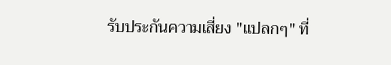รับประกันความเสี่ยง "แปลกๆ" ที่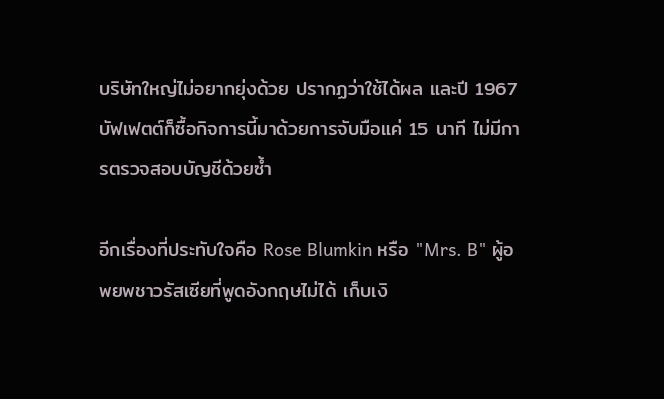บริษัทใหญ่ไม่อยากยุ่งด้วย ปรากฏว่าใช้ได้ผล และปี 1967 บัฟเฟตต์ก็ซื้อกิจการนี้มาด้วยการจับมือแค่ 15 นาที ไม่มีการตรวจสอบบัญชีด้วยซ้ำ

อีกเรื่องที่ประทับใจคือ Rose Blumkin หรือ "Mrs. B" ผู้อพยพชาวรัสเซียที่พูดอังกฤษไม่ได้ เก็บเงิ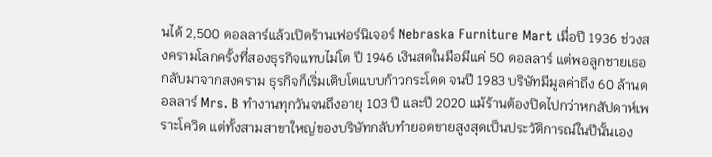นได้ 2,500 ดอลลาร์แล้วเปิดร้านเฟอร์นิเจอร์ Nebraska Furniture Mart เมื่อปี 1936 ช่วงสงครามโลกครั้งที่สองธุรกิจแทบไม่โต ปี 1946 เงินสดในมือมีแค่ 50 ดอลลาร์ แต่พอลูกชายเธอกลับมาจากสงคราม ธุรกิจก็เริ่มเติบโตแบบก้าวกระโดด จนปี 1983 บริษัทมีมูลค่าถึง 60 ล้านดอลลาร์ Mrs. B ทำงานทุกวันจนถึงอายุ 103 ปี และปี 2020 แม้ร้านต้องปิดไปกว่าหกสัปดาห์เพราะโควิด แต่ทั้งสามสาขาใหญ่ของบริษัทกลับทำยอดขายสูงสุดเป็นประวัติการณ์ในปีนั้นเอง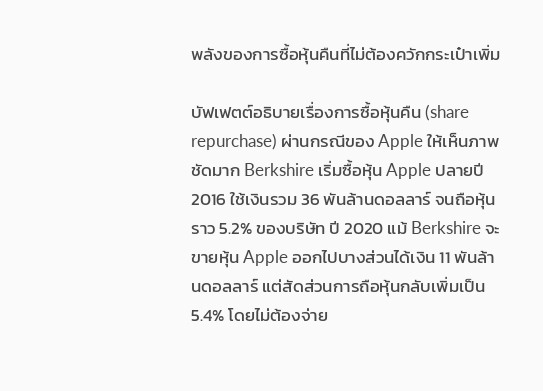พลังของการซื้อหุ้นคืนที่ไม่ต้องควักกระเป๋าเพิ่ม

บัฟเฟตต์อธิบายเรื่องการซื้อหุ้นคืน (share repurchase) ผ่านกรณีของ Apple ให้เห็นภาพชัดมาก Berkshire เริ่มซื้อหุ้น Apple ปลายปี 2016 ใช้เงินรวม 36 พันล้านดอลลาร์ จนถือหุ้นราว 5.2% ของบริษัท ปี 2020 แม้ Berkshire จะขายหุ้น Apple ออกไปบางส่วนได้เงิน 11 พันล้านดอลลาร์ แต่สัดส่วนการถือหุ้นกลับเพิ่มเป็น 5.4% โดยไม่ต้องจ่าย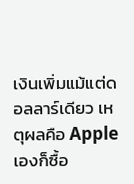เงินเพิ่มแม้แต่ดอลลาร์เดียว เหตุผลคือ Apple เองก็ซื้อ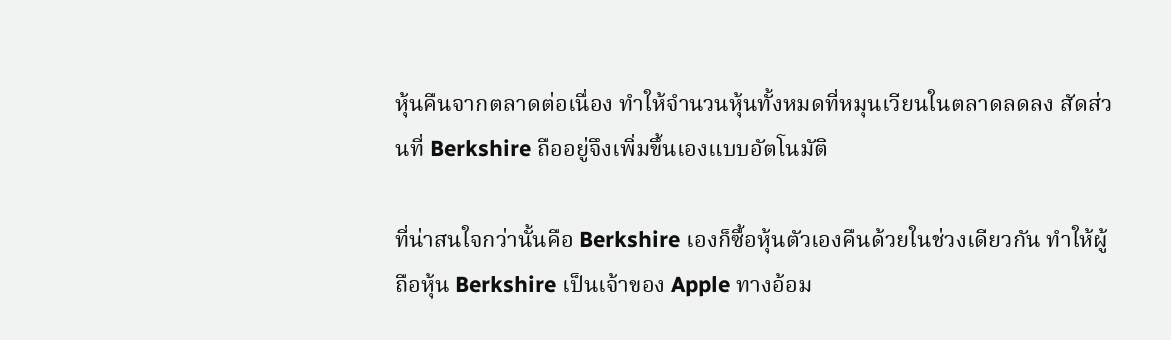หุ้นคืนจากตลาดต่อเนื่อง ทำให้จำนวนหุ้นทั้งหมดที่หมุนเวียนในตลาดลดลง สัดส่วนที่ Berkshire ถืออยู่จึงเพิ่มขึ้นเองแบบอัตโนมัติ

ที่น่าสนใจกว่านั้นคือ Berkshire เองก็ซื้อหุ้นตัวเองคืนด้วยในช่วงเดียวกัน ทำให้ผู้ถือหุ้น Berkshire เป็นเจ้าของ Apple ทางอ้อม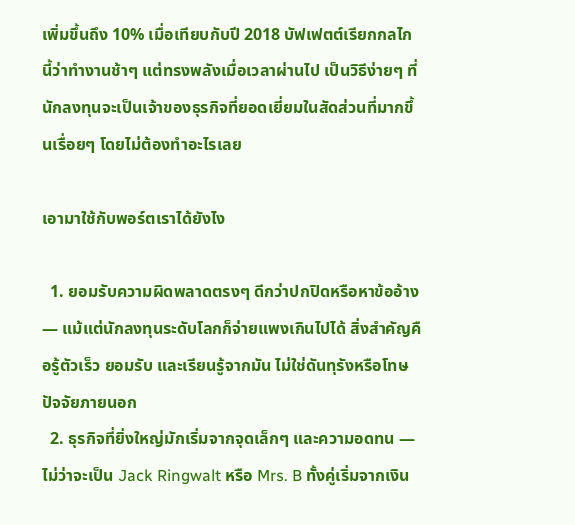เพิ่มขึ้นถึง 10% เมื่อเทียบกับปี 2018 บัฟเฟตต์เรียกกลไกนี้ว่าทำงานช้าๆ แต่ทรงพลังเมื่อเวลาผ่านไป เป็นวิธีง่ายๆ ที่นักลงทุนจะเป็นเจ้าของธุรกิจที่ยอดเยี่ยมในสัดส่วนที่มากขึ้นเรื่อยๆ โดยไม่ต้องทำอะไรเลย

เอามาใช้กับพอร์ตเราได้ยังไง

  1. ยอมรับความผิดพลาดตรงๆ ดีกว่าปกปิดหรือหาข้ออ้าง — แม้แต่นักลงทุนระดับโลกก็จ่ายแพงเกินไปได้ สิ่งสำคัญคือรู้ตัวเร็ว ยอมรับ และเรียนรู้จากมัน ไม่ใช่ดันทุรังหรือโทษปัจจัยภายนอก
  2. ธุรกิจที่ยิ่งใหญ่มักเริ่มจากจุดเล็กๆ และความอดทน — ไม่ว่าจะเป็น Jack Ringwalt หรือ Mrs. B ทั้งคู่เริ่มจากเงิน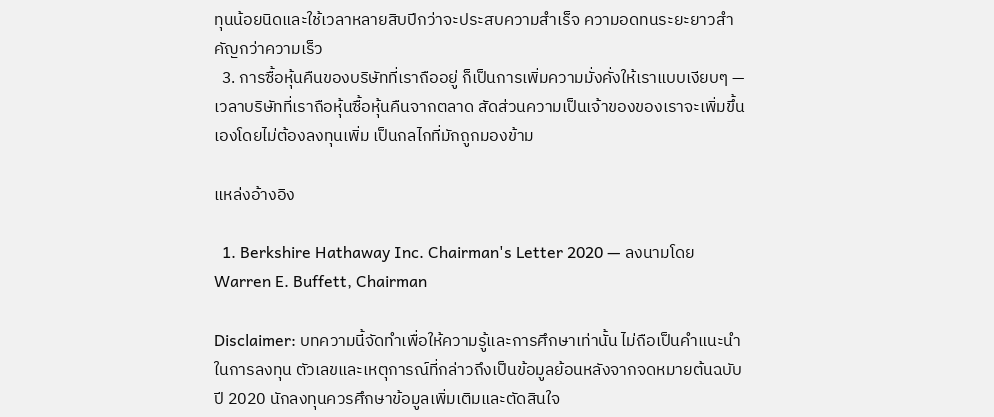ทุนน้อยนิดและใช้เวลาหลายสิบปีกว่าจะประสบความสำเร็จ ความอดทนระยะยาวสำคัญกว่าความเร็ว
  3. การซื้อหุ้นคืนของบริษัทที่เราถืออยู่ ก็เป็นการเพิ่มความมั่งคั่งให้เราแบบเงียบๆ — เวลาบริษัทที่เราถือหุ้นซื้อหุ้นคืนจากตลาด สัดส่วนความเป็นเจ้าของของเราจะเพิ่มขึ้นเองโดยไม่ต้องลงทุนเพิ่ม เป็นกลไกที่มักถูกมองข้าม

แหล่งอ้างอิง

  1. Berkshire Hathaway Inc. Chairman's Letter 2020 — ลงนามโดย Warren E. Buffett, Chairman

Disclaimer: บทความนี้จัดทำเพื่อให้ความรู้และการศึกษาเท่านั้น ไม่ถือเป็นคำแนะนำในการลงทุน ตัวเลขและเหตุการณ์ที่กล่าวถึงเป็นข้อมูลย้อนหลังจากจดหมายต้นฉบับปี 2020 นักลงทุนควรศึกษาข้อมูลเพิ่มเติมและตัดสินใจ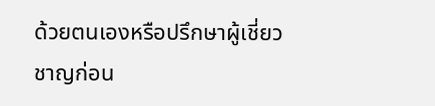ด้วยตนเองหรือปรึกษาผู้เชี่ยวชาญก่อน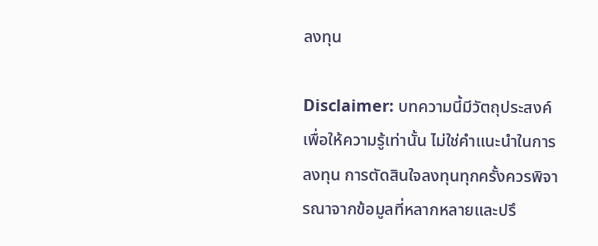ลงทุน

Disclaimer: บทความนี้มีวัตถุประสงค์เพื่อให้ความรู้เท่านั้น ไม่ใช่คำแนะนำในการลงทุน การตัดสินใจลงทุนทุกครั้งควรพิจารณาจากข้อมูลที่หลากหลายและปรึ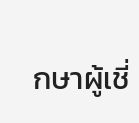กษาผู้เชี่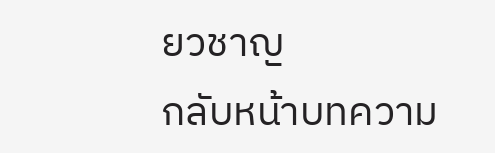ยวชาญ
กลับหน้าบทความ